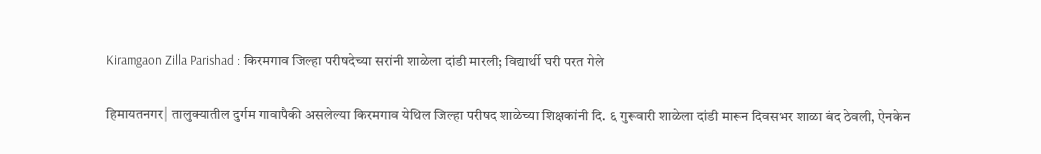Kiramgaon Zilla Parishad : किरमगाव जिल्हा परीषदेच्या सरांनी शाळेला दांडी मारली; विद्यार्थी घरी परत गेले

हिमायतनगर| तालुक्यातील दुर्गम गावापैकी असलेल्या किरमगाव येथिल जिल्हा परीषद शाळेच्या शिक्षकांनी दि. ६ गुरूवारी शाळेला दांडी मारून दिवसभर शाळा बंद ठेवली, ऐनकेन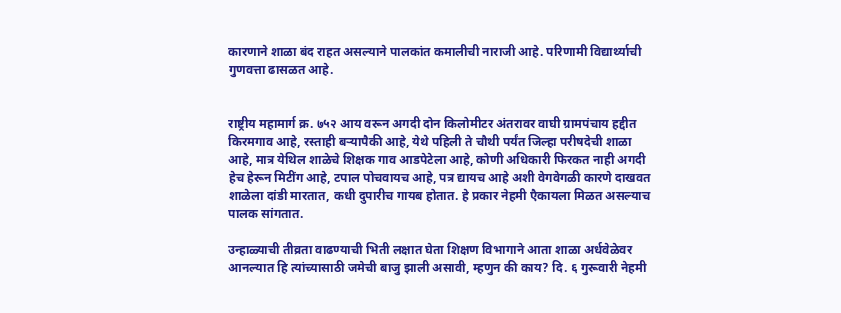कारणाने शाळा बंद राहत असल्याने पालकांत कमालीची नाराजी आहे. परिणामी विद्यार्थ्याची गुणवत्ता ढासळत आहे.


राष्ट्रीय महामार्ग क्र. ७५२ आय वरून अगदी दोन किलोमीटर अंतरावर वाघी ग्रामपंचाय हद्दीत किरमगाव आहे, रस्ताही बऱ्यापैकी आहे, येथे पहिली ते चौथी पर्यंत जिल्हा परीषदेची शाळा आहे, मात्र येथिल शाळेचे शिक्षक गाव आडपेटेला आहे, कोणी अधिकारी फिरकत नाही अगदी हेच हेरून मिटींग आहे, टपाल पोचवायच आहे, पत्र द्यायच आहे अशी वेगवेगळी कारणे दाखवत शाळेला दांडी मारतात, कधी दुपारीच गायब होतात. हे प्रकार नेहमी एैकायला मिळत असल्याच पालक सांगतात.

उन्हाळ्याची तीव्रता वाढण्याची भिती लक्षात घेता शिक्षण विभागाने आता शाळा अर्धवेळेवर आनल्यात हि त्यांच्यासाठी जमेची बाजु झाली असावी, म्हणुन की काय? दि. ६ गुरूवारी नेहमी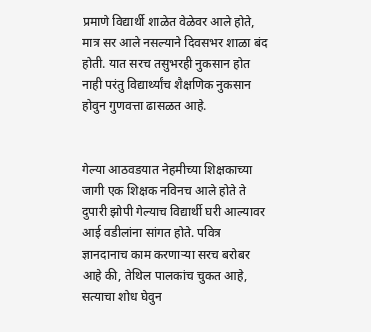प्रमाणे विद्यार्थी शाळेत वेळेवर आले होते, मात्र सर आले नसल्याने दिवसभर शाळा बंद होती. यात सरच तसुभरही नुकसान होत नाही परंतु विद्यार्थ्यांच शैक्षणिक नुकसान होवुन गुणवत्ता ढासळत आहे.


गेल्या आठवडयात नेहमीच्या शिक्षकाच्या जागी एक शिक्षक नविनच आले होते ते दुपारी झोपी गेल्याच विद्यार्थी घरी आल्यावर आई वडीलांना सांगत होते. पवित्र ज्ञानदानाच काम करणाऱ्या सरच बरोबर आहे की, तेथिल पालकांच चुकत आहे, सत्याचा शोध घेवुन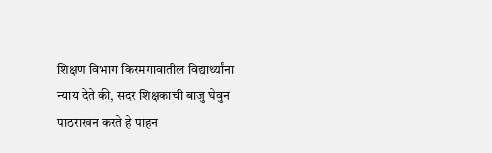शिक्षण विभाग किरमगावातील विद्यार्थ्यांना न्याय देते की, सदर शिक्षकाची बाजु घेवुन पाठराखन करते हे पाहन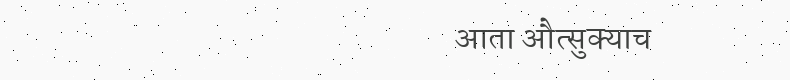आता औत्सुक्याच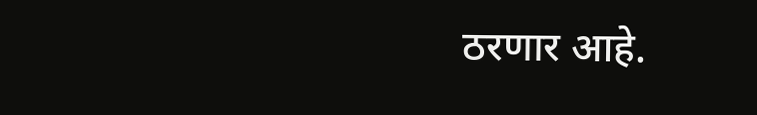ठरणार आहे.